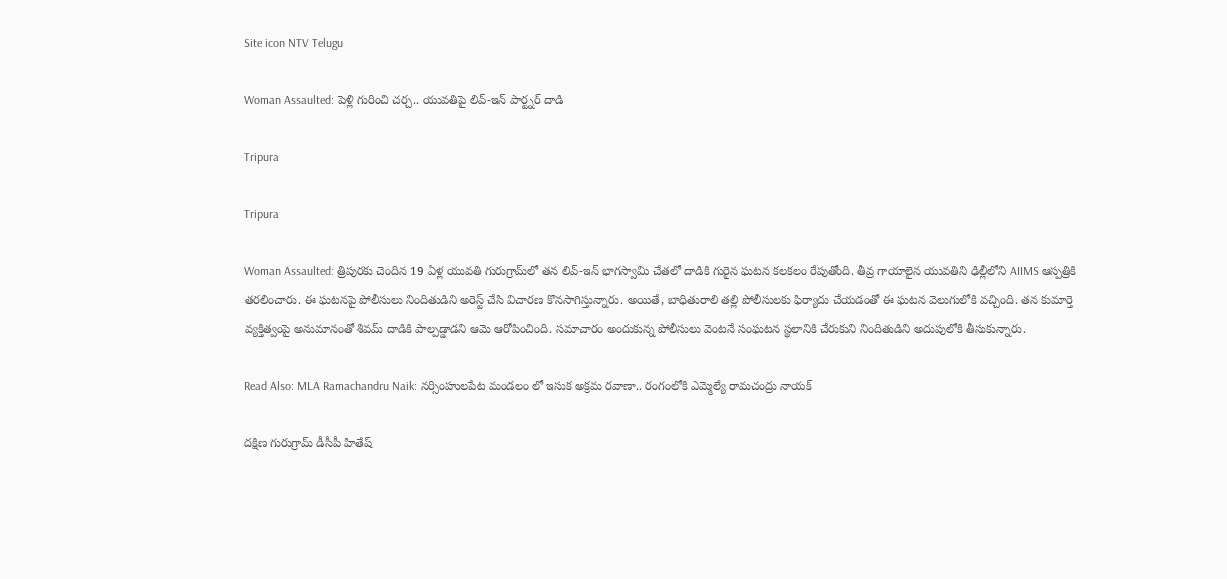Site icon NTV Telugu

Woman Assaulted: పెళ్లి గురించి చర్చ.. యువతిపై లివ్-ఇన్ పార్ట్నర్ దాడి

Tripura

Tripura

Woman Assaulted: త్రిపురకు చెందిన 19 ఏళ్ల యువతి గురుగ్రామ్‌లో తన లివ్-ఇన్ భాగస్వామి చేతలో దాడికి గురైన ఘటన కలకలం రేపుతోంది. తీవ్ర గాయాలైన యువతిని ఢిల్లీలోని AIIMS ఆస్పత్రికి తరలించారు. ఈ ఘటనపై పోలీసులు నిందితుడిని అరెస్ట్ చేసి విచారణ కొనసాగిస్తున్నారు. అయితే, బాధితురాలి తల్లి పోలీసులకు ఫిర్యాదు చేయడంతో ఈ ఘటన వెలుగులోకి వచ్చింది. తన కుమార్తె వ్యక్తిత్వంపై అనుమానంతో శివమ్ దాడికి పాల్పడ్డాడని ఆమె ఆరోపించింది. సమాచారం అందుకున్న పోలీసులు వెంటనే సంఘటన స్థలానికి చేరుకుని నిందితుడిని అదుపులోకి తీసుకున్నారు.

Read Also: MLA Ramachandru Naik: నర్సింహులపేట మండలం లో ఇసుక అక్రమ రవాణా.. రంగంలోకి ఎమ్మెల్యే రామచంద్రు నాయక్

దక్షిణ గురుగ్రామ్ డీసీపీ హితేష్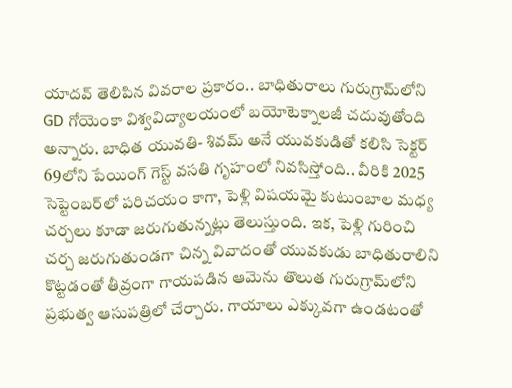యాదవ్ తెలిపిన వివరాల ప్రకారం.. బాధితురాలు గురుగ్రామ్‌లోని GD గోయెంకా విశ్వవిద్యాలయంలో బయోటెక్నాలజీ చదువుతోంది అన్నారు. బాధిత యువతి- శివమ్ అనే యువకుడితో కలిసి సెక్టర్ 69లోని పేయింగ్ గెస్ట్ వసతి గృహంలో నివసిస్తోంది.. వీరికి 2025 సెప్టెంబర్‌లో పరిచయం కాగా, పెళ్లి విషయమై కుటుంబాల మధ్య చర్చలు కూడా జరుగుతున్నట్లు తెలుస్తుంది. ఇక, పెళ్లి గురించి చర్చ జరుగుతుండగా చిన్న వివాదంతో యువకుడు బాధితురాలిని కొట్టడంతో తీవ్రంగా గాయపడిన ఆమెను తొలుత గురుగ్రామ్‌లోని ప్రభుత్వ ఆసుపత్రిలో చేర్చారు. గాయాలు ఎక్కువగా ఉండటంతో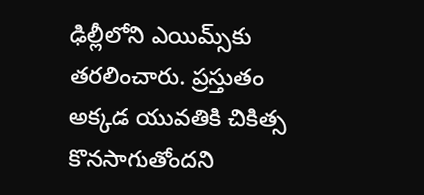ఢిల్లీలోని ఎయిమ్స్‌కు తరలించారు. ప్రస్తుతం అక్కడ యువతికి చికిత్స కొనసాగుతోందని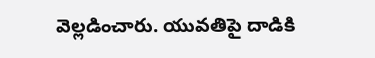వెల్లడించారు. యువతిపై దాడికి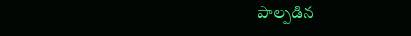పాల్పడిన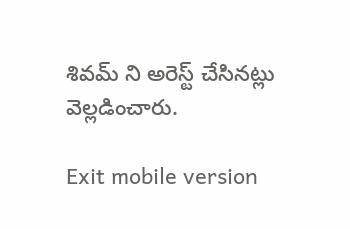శివమ్ ని అరెస్ట్ చేసినట్లు వెల్లడించారు.

Exit mobile version